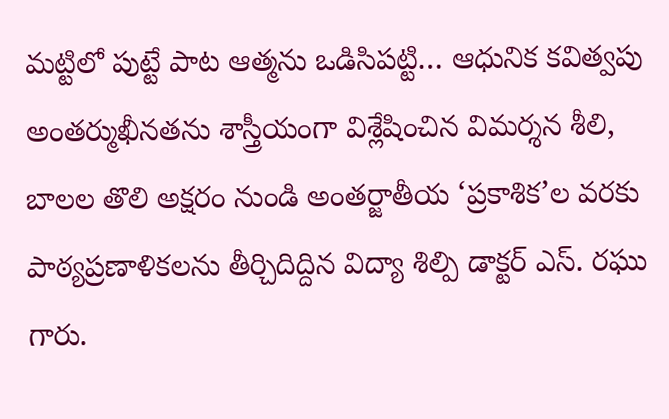మట్టిలో పుట్టే పాట ఆత్మను ఒడిసిపట్టి… ఆధునిక కవిత్వపు అంతర్ముఖీనతను శాస్త్రీయంగా విశ్లేషించిన విమర్శన శీలి, బాలల తొలి అక్షరం నుండి అంతర్జాతీయ ‘ప్రకాశిక’ల వరకు పాఠ్యప్రణాళికలను తీర్చిదిద్దిన విద్యా శిల్పి డాక్టర్ ఎస్. రఘు గారు.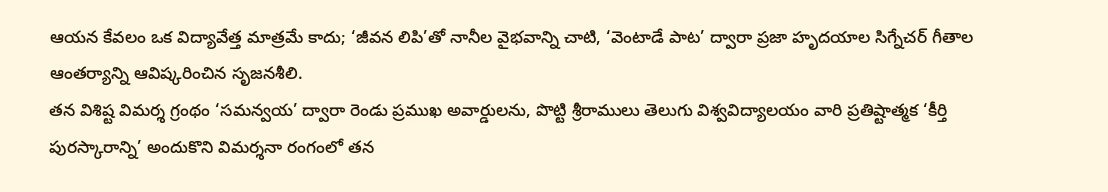ఆయన కేవలం ఒక విద్యావేత్త మాత్రమే కాదు; ‘జీవన లిపి’తో నానీల వైభవాన్ని చాటి, ‘వెంటాడే పాట’ ద్వారా ప్రజా హృదయాల సిగ్నేచర్ గీతాల ఆంతర్యాన్ని ఆవిష్కరించిన సృజనశీలి.
తన విశిష్ట విమర్శ గ్రంథం ‘సమన్వయ’ ద్వారా రెండు ప్రముఖ అవార్డులను, పొట్టి శ్రీరాములు తెలుగు విశ్వవిద్యాలయం వారి ప్రతిష్టాత్మక ‘కీర్తి పురస్కారాన్ని’ అందుకొని విమర్శనా రంగంలో తన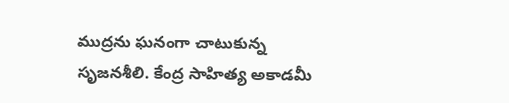ముద్రను ఘనంగా చాటుకున్న సృజనశీలి. కేంద్ర సాహిత్య అకాడమీ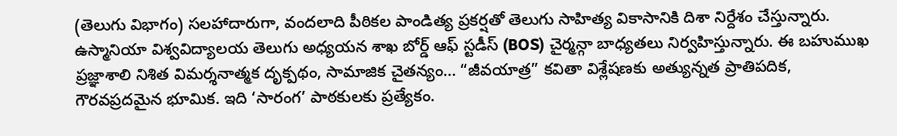(తెలుగు విభాగం) సలహాదారుగా, వందలాది పీఠికల పాండిత్య ప్రకర్షతో తెలుగు సాహిత్య వికాసానికి దిశా నిర్దేశం చేస్తున్నారు. ఉస్మానియా విశ్వవిద్యాలయ తెలుగు అధ్యయన శాఖ బోర్డ్ ఆఫ్ స్టడీస్ (BOS) చైర్మన్గా బాధ్యతలు నిర్వహిస్తున్నారు. ఈ బహుముఖ ప్రజ్ఞాశాలి నిశిత విమర్శనాత్మక దృక్పథం, సామాజిక చైతన్యం… “జీవయాత్ర” కవితా విశ్లేషణకు అత్యున్నత ప్రాతిపదిక, గౌరవప్రదమైన భూమిక. ఇది ‘సారంగ’ పాఠకులకు ప్రత్యేకం.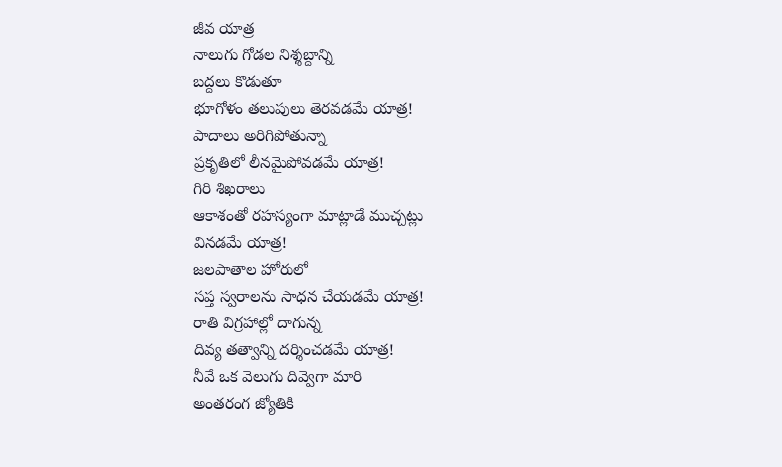జీవ యాత్ర
నాలుగు గోడల నిశ్శబ్దాన్ని
బద్దలు కొడుతూ
భూగోళం తలుపులు తెరవడమే యాత్ర!
పాదాలు అరిగిపోతున్నా
ప్రకృతిలో లీనమైపోవడమే యాత్ర!
గిరి శిఖరాలు
ఆకాశంతో రహస్యంగా మాట్లాడే ముచ్చట్లు
వినడమే యాత్ర!
జలపాతాల హోరులో
సప్త స్వరాలను సాధన చేయడమే యాత్ర!
రాతి విగ్రహాల్లో దాగున్న
దివ్య తత్వాన్ని దర్శించడమే యాత్ర!
నీవే ఒక వెలుగు దివ్వెగా మారి
అంతరంగ జ్యోతికి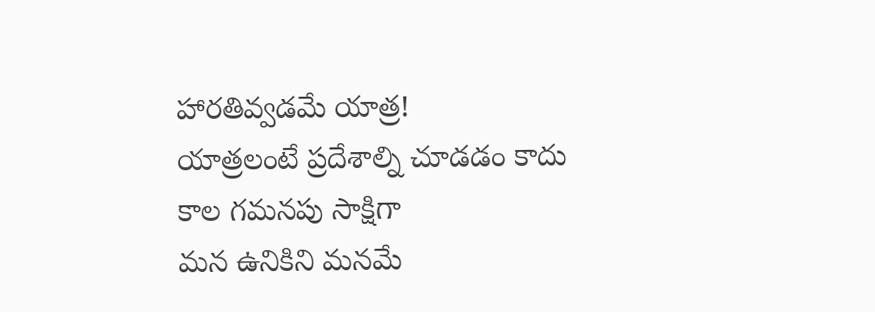హారతివ్వడమే యాత్ర!
యాత్రలంటే ప్రదేశాల్ని చూడడం కాదు
కాల గమనపు సాక్షిగా
మన ఉనికిని మనమే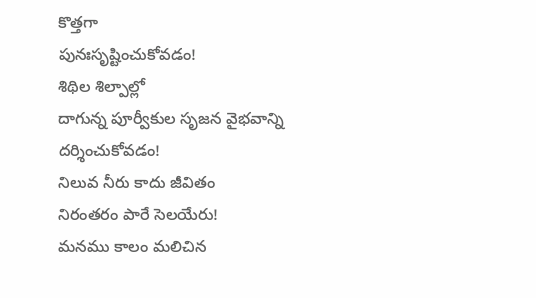కొత్తగా
పునఃసృష్టించుకోవడం!
శిథిల శిల్పాల్లో
దాగున్న పూర్వీకుల సృజన వైభవాన్ని
దర్శించుకోవడం!
నిలువ నీరు కాదు జీవితం
నిరంతరం పారే సెలయేరు!
మనము కాలం మలిచిన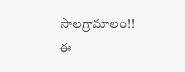సాలగ్రామాలం!!
ఈ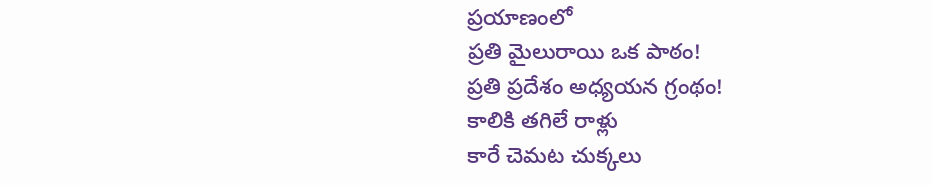ప్రయాణంలో
ప్రతి మైలురాయి ఒక పాఠం!
ప్రతి ప్రదేశం అధ్యయన గ్రంథం!
కాలికి తగిలే రాళ్లు
కారే చెమట చుక్కలు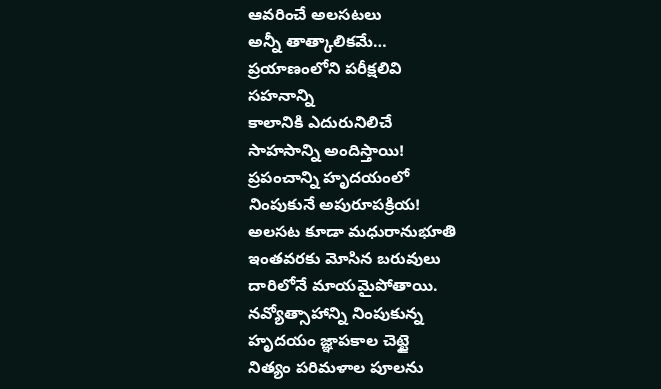ఆవరించే అలసటలు
అన్నీ తాత్కాలికమే…
ప్రయాణంలోని పరీక్షలివి
సహనాన్ని
కాలానికి ఎదురునిలిచే
సాహసాన్ని అందిస్తాయి!
ప్రపంచాన్ని హృదయంలో
నింపుకునే అపురూపక్రియ!
అలసట కూడా మధురానుభూతి
ఇంతవరకు మోసిన బరువులు
దారిలోనే మాయమైపోతాయి.
నవ్యోత్సాహాన్ని నింపుకున్న
హృదయం జ్ఞాపకాల చెట్టై
నిత్యం పరిమళాల పూలను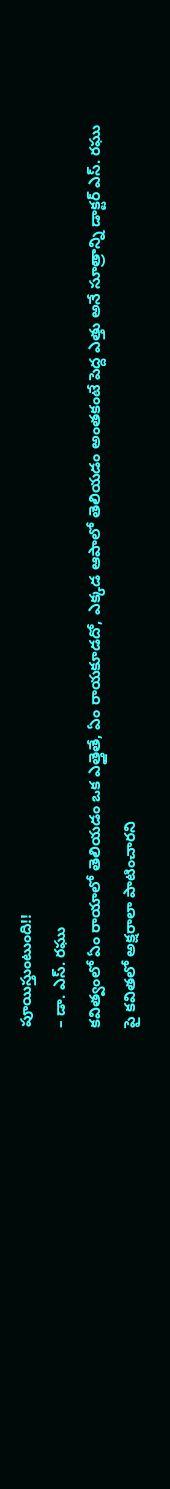పూయిస్తుంటుంది!!
– డా. ఎస్. రఘు
కవిత్వంలో ఏం రాయాలో తెలియడం ఒక ఎత్తైతే, ఏం రాయకూడదో, ఎక్కడ ఆపాలో తెలియడం అంతకంటే పెద్ద ఎత్తు అనే సూత్రాన్ని డాక్టర్ ఎస్. రఘు పై కవితలో అక్షరాలా పాటించారని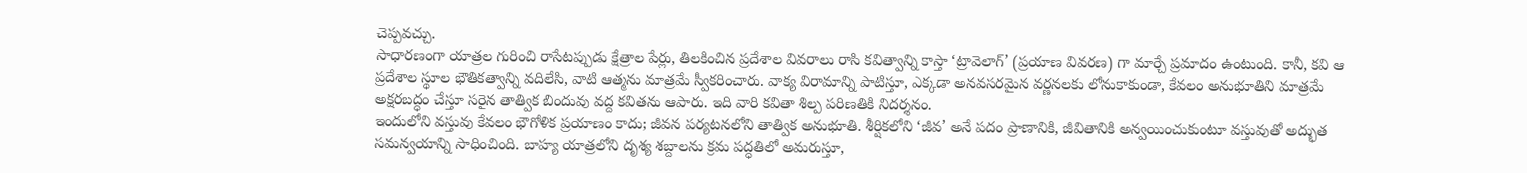చెప్పవచ్చు.
సాధారణంగా యాత్రల గురించి రాసేటప్పుడు క్షేత్రాల పేర్లు, తిలకించిన ప్రదేశాల వివరాలు రాసి కవిత్వాన్ని కాస్తా ‘ట్రావెలాగ్’ (ప్రయాణ వివరణ) గా మార్చే ప్రమాదం ఉంటుంది. కానీ, కవి ఆ ప్రదేశాల స్థూల భౌతికత్వాన్ని వదిలేసి, వాటి ఆత్మను మాత్రమే స్వీకరించారు. వాక్య విరామాన్ని పాటిస్తూ, ఎక్కడా అనవసరమైన వర్ణనలకు లోనుకాకుండా, కేవలం అనుభూతిని మాత్రమే అక్షరబద్ధం చేస్తూ సరైన తాత్విక బిందువు వద్ద కవితను ఆపారు. ఇది వారి కవితా శిల్ప పరిణతికి నిదర్శనం.
ఇందులోని వస్తువు కేవలం భౌగోళిక ప్రయాణం కాదు; జీవన పర్యటనలోని తాత్విక అనుభూతి. శీర్షికలోని ‘జీవ’ అనే పదం ప్రాణానికి, జీవితానికి అన్వయించుకుంటూ వస్తువుతో అద్భుత సమన్వయాన్ని సాధించింది. బాహ్య యాత్రలోని దృశ్య శబ్దాలను క్రమ పద్ధతిలో అమరుస్తూ,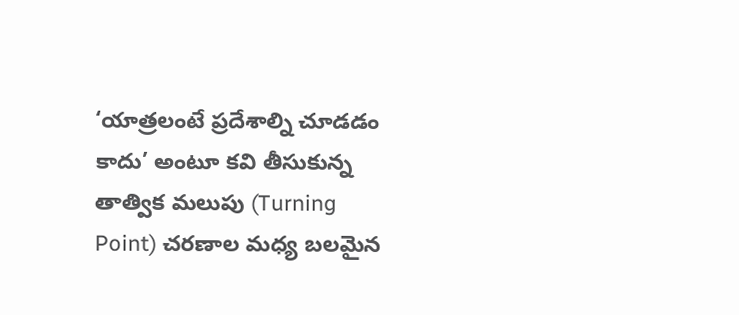‘యాత్రలంటే ప్రదేశాల్ని చూడడం కాదు’ అంటూ కవి తీసుకున్న తాత్విక మలుపు (Turning Point) చరణాల మధ్య బలమైన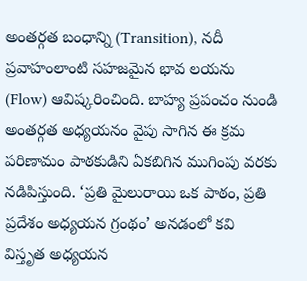అంతర్గత బంధాన్ని (Transition), నదీ ప్రవాహంలాంటి సహజమైన భావ లయను (Flow) ఆవిష్కరించింది. బాహ్య ప్రపంచం నుండి అంతర్గత అధ్యయనం వైపు సాగిన ఈ క్రమ పరిణామం పాఠకుడిని ఏకబిగిన ముగింపు వరకు నడిపిస్తుంది. ‘ప్రతి మైలురాయి ఒక పాఠం, ప్రతి ప్రదేశం అధ్యయన గ్రంథం’ అనడంలో కవి విస్తృత అధ్యయన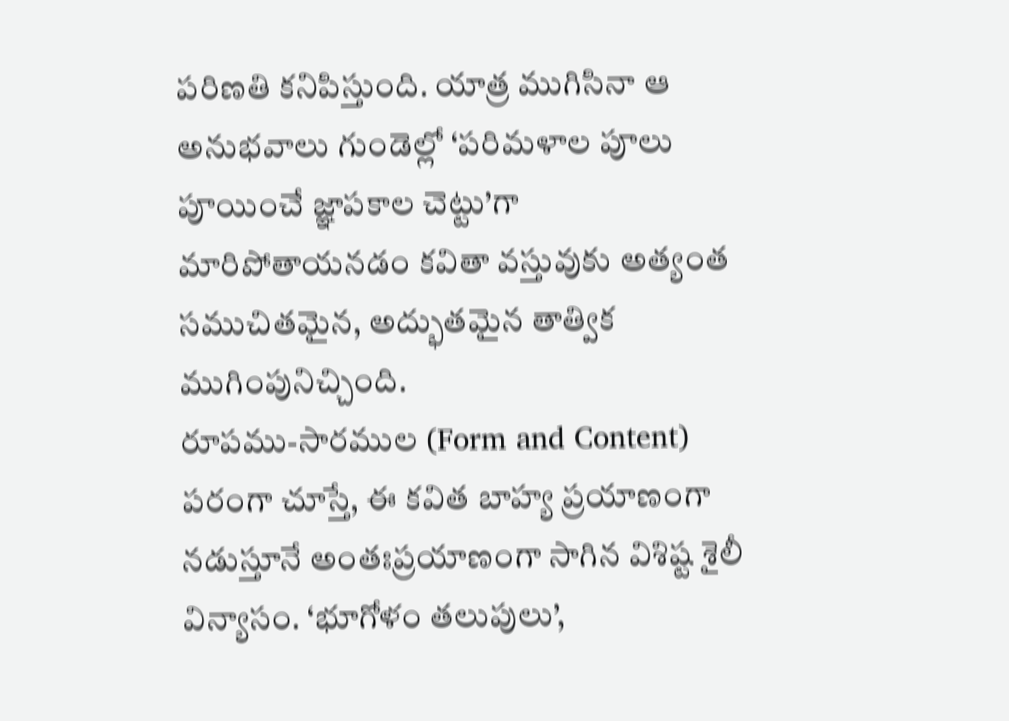పరిణతి కనిపిస్తుంది. యాత్ర ముగిసినా ఆ అనుభవాలు గుండెల్లో ‘పరిమళాల పూలు పూయించే జ్ఞాపకాల చెట్టు’గా మారిపోతాయనడం కవితా వస్తువుకు అత్యంత సముచితమైన, అద్భుతమైన తాత్విక ముగింపునిచ్చింది.
రూపము-సారముల (Form and Content) పరంగా చూస్తే, ఈ కవిత బాహ్య ప్రయాణంగా నడుస్తూనే అంతఃప్రయాణంగా సాగిన విశిష్ట శైలీ విన్యాసం. ‘భూగోళం తలుపులు’,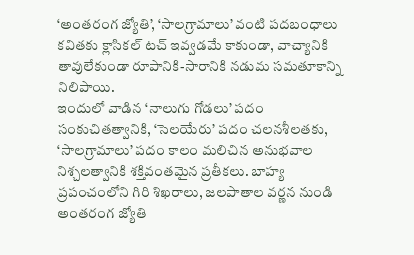‘అంతరంగ జ్యోతి’, ‘సాలగ్రామాలు’ వంటి పదబంధాలు కవితకు క్లాసికల్ టచ్ ఇవ్వడమే కాకుండా, వాచ్యానికి తావులేకుండా రూపానికి-సారానికి నడుమ సమతూకాన్ని నిలిపాయి.
ఇందులో వాడిన ‘నాలుగు గోడలు’ పదం సంకుచితత్వానికి, ‘సెలయేరు’ పదం చలనశీలతకు, ‘సాలగ్రామాలు’ పదం కాలం మలిచిన అనుభవాల నిశ్చలత్వానికి శక్తివంతమైన ప్రతీకలు. బాహ్య ప్రపంచంలోని గిరి శిఖరాలు, జలపాతాల వర్ణన నుండి అంతరంగ జ్యోతి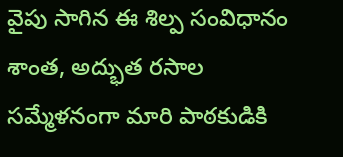వైపు సాగిన ఈ శిల్ప సంవిధానం శాంత, అద్భుత రసాల సమ్మేళనంగా మారి పాఠకుడికి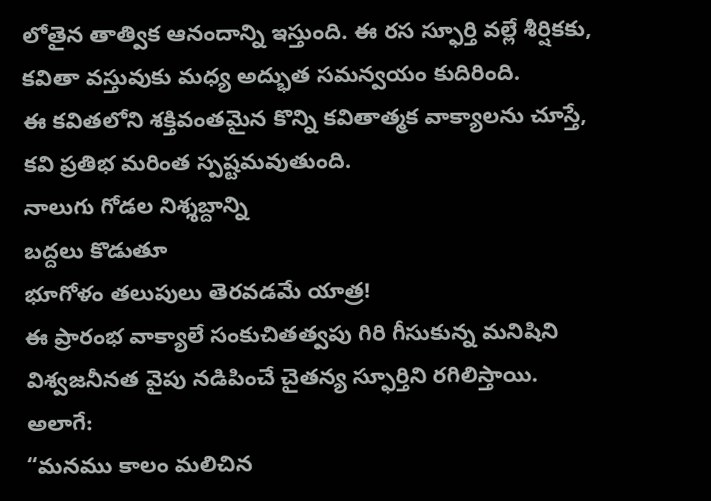లోతైన తాత్విక ఆనందాన్ని ఇస్తుంది. ఈ రస స్ఫూర్తి వల్లే శీర్షికకు, కవితా వస్తువుకు మధ్య అద్భుత సమన్వయం కుదిరింది.
ఈ కవితలోని శక్తివంతమైన కొన్ని కవితాత్మక వాక్యాలను చూస్తే, కవి ప్రతిభ మరింత స్పష్టమవుతుంది.
నాలుగు గోడల నిశ్శబ్దాన్ని
బద్దలు కొడుతూ
భూగోళం తలుపులు తెరవడమే యాత్ర!
ఈ ప్రారంభ వాక్యాలే సంకుచితత్వపు గిరి గీసుకున్న మనిషిని విశ్వజనీనత వైపు నడిపించే చైతన్య స్ఫూర్తిని రగిలిస్తాయి.
అలాగే:
“మనము కాలం మలిచిన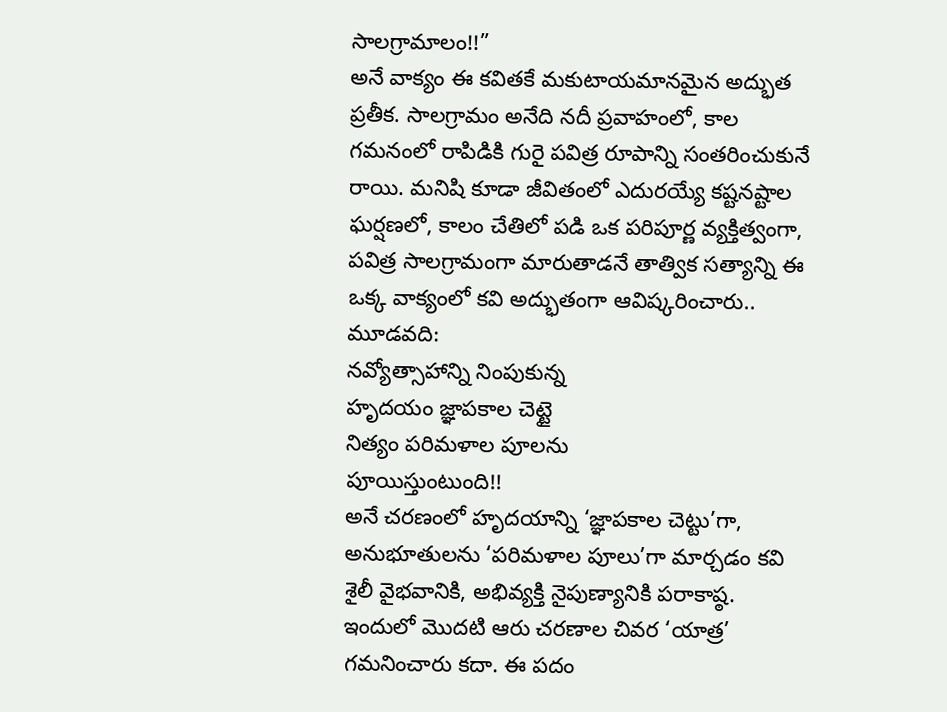సాలగ్రామాలం!!”
అనే వాక్యం ఈ కవితకే మకుటాయమానమైన అద్భుత ప్రతీక. సాలగ్రామం అనేది నదీ ప్రవాహంలో, కాల గమనంలో రాపిడికి గురై పవిత్ర రూపాన్ని సంతరించుకునే రాయి. మనిషి కూడా జీవితంలో ఎదురయ్యే కష్టనష్టాల ఘర్షణలో, కాలం చేతిలో పడి ఒక పరిపూర్ణ వ్యక్తిత్వంగా, పవిత్ర సాలగ్రామంగా మారుతాడనే తాత్విక సత్యాన్ని ఈ ఒక్క వాక్యంలో కవి అద్భుతంగా ఆవిష్కరించారు..
మూడవది:
నవ్యోత్సాహాన్ని నింపుకున్న
హృదయం జ్ఞాపకాల చెట్టై
నిత్యం పరిమళాల పూలను
పూయిస్తుంటుంది!!
అనే చరణంలో హృదయాన్ని ‘జ్ఞాపకాల చెట్టు’గా, అనుభూతులను ‘పరిమళాల పూలు’గా మార్చడం కవి శైలీ వైభవానికి, అభివ్యక్తి నైపుణ్యానికి పరాకాష్ఠ.
ఇందులో మొదటి ఆరు చరణాల చివర ‘యాత్ర’ గమనించారు కదా. ఈ పదం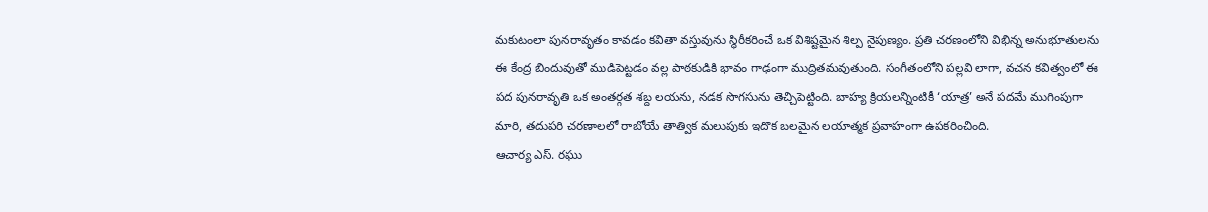మకుటంలా పునరావృతం కావడం కవితా వస్తువును స్థిరీకరించే ఒక విశిష్టమైన శిల్ప నైపుణ్యం. ప్రతి చరణంలోని విభిన్న అనుభూతులను ఈ కేంద్ర బిందువుతో ముడిపెట్టడం వల్ల పాఠకుడికి భావం గాఢంగా ముద్రితమవుతుంది. సంగీతంలోని పల్లవి లాగా, వచన కవిత్వంలో ఈ పద పునరావృతి ఒక అంతర్గత శబ్ద లయను, నడక సొగసును తెచ్చిపెట్టింది. బాహ్య క్రియలన్నింటికీ ‘యాత్ర’ అనే పదమే ముగింపుగా మారి, తదుపరి చరణాలలో రాబోయే తాత్విక మలుపుకు ఇదొక బలమైన లయాత్మక ప్రవాహంగా ఉపకరించింది.
ఆచార్య ఎస్. రఘు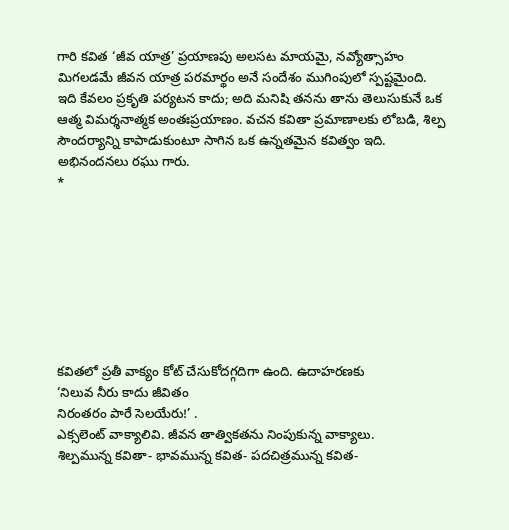గారి కవిత ‘జీవ యాత్ర’ ప్రయాణపు అలసట మాయమై, నవ్యోత్సాహం మిగలడమే జీవన యాత్ర పరమార్థం అనే సందేశం ముగింపులో స్పష్టమైంది. ఇది కేవలం ప్రకృతి పర్యటన కాదు; అది మనిషి తనను తాను తెలుసుకునే ఒక ఆత్మ విమర్శనాత్మక అంతఃప్రయాణం. వచన కవితా ప్రమాణాలకు లోబడి, శిల్ప సౌందర్యాన్ని కాపాడుకుంటూ సాగిన ఒక ఉన్నతమైన కవిత్వం ఇది.
అభినందనలు రఘు గారు.
*








కవితలో ప్రతీ వాక్యం కోట్ చేసుకోదగ్గదిగా ఉంది. ఉదాహరణకు
‘నిలువ నీరు కాదు జీవితం
నిరంతరం పారే సెలయేరు!’ .
ఎక్సలెంట్ వాక్యాలివి. జీవన తాత్వికతను నింపుకున్న వాక్యాలు.
శిల్పమున్న కవితా- భావమున్న కవిత- పదచిత్రమున్న కవిత-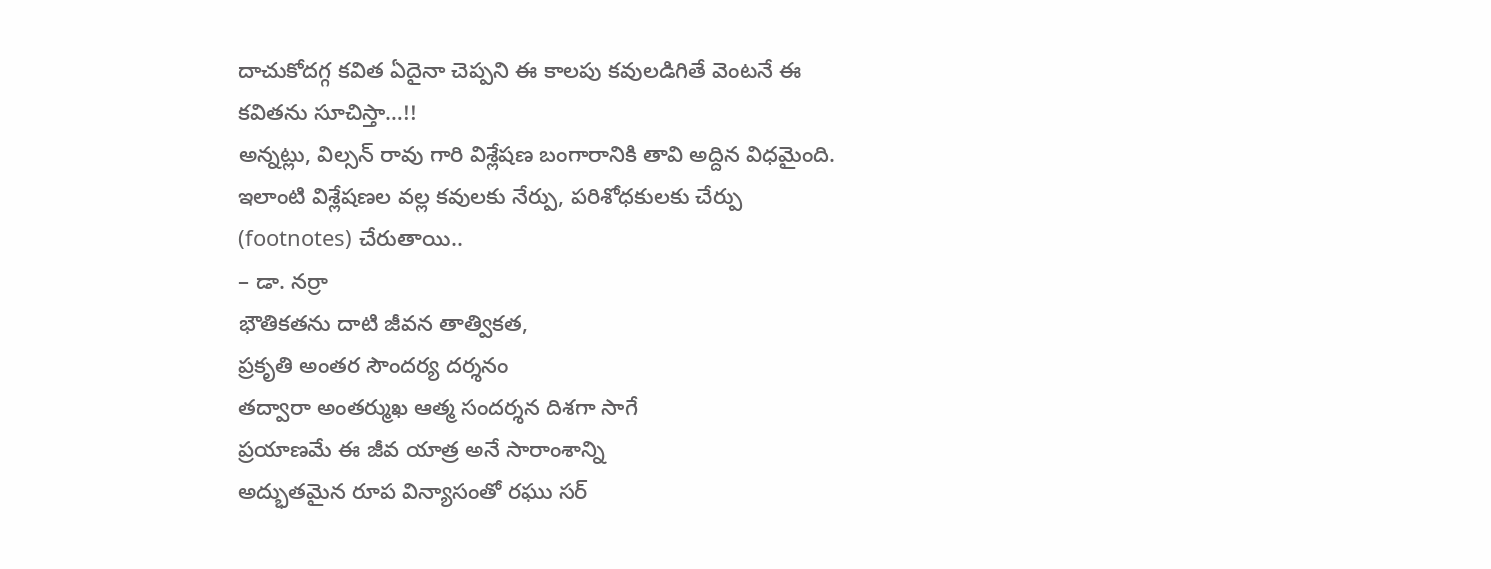దాచుకోదగ్గ కవిత ఏదైనా చెప్పని ఈ కాలపు కవులడిగితే వెంటనే ఈ కవితను సూచిస్తా…!!
అన్నట్లు, విల్సన్ రావు గారి విశ్లేషణ బంగారానికి తావి అద్దిన విధమైంది. ఇలాంటి విశ్లేషణల వల్ల కవులకు నేర్పు, పరిశోధకులకు చేర్పు (footnotes) చేరుతాయి..
– డా. నర్రా
భౌతికతను దాటి జీవన తాత్వికత,
ప్రకృతి అంతర సౌందర్య దర్శనం
తద్వారా అంతర్ముఖ ఆత్మ సందర్శన దిశగా సాగే
ప్రయాణమే ఈ జీవ యాత్ర అనే సారాంశాన్ని
అద్భుతమైన రూప విన్యాసంతో రఘు సర్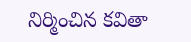నిర్మించిన కవితా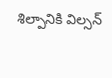శిల్పానికి విల్సన్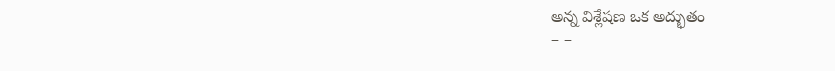అన్న విశ్లేషణ ఒక అద్భుతం
– –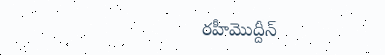రహీమొద్దీన్